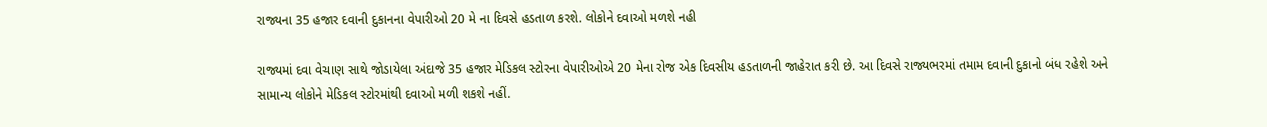રાજ્યના 35 હજાર દવાની દુકાનના વેપારીઓ 20 મે ના દિવસે હડતાળ કરશે. લોકોને દવાઓ મળશે નહી

રાજ્યમાં દવા વેચાણ સાથે જોડાયેલા અંદાજે 35 હજાર મેડિકલ સ્ટોરના વેપારીઓએ 20 મેના રોજ એક દિવસીય હડતાળની જાહેરાત કરી છે. આ દિવસે રાજ્યભરમાં તમામ દવાની દુકાનો બંધ રહેશે અને સામાન્ય લોકોને મેડિકલ સ્ટોરમાંથી દવાઓ મળી શકશે નહીં.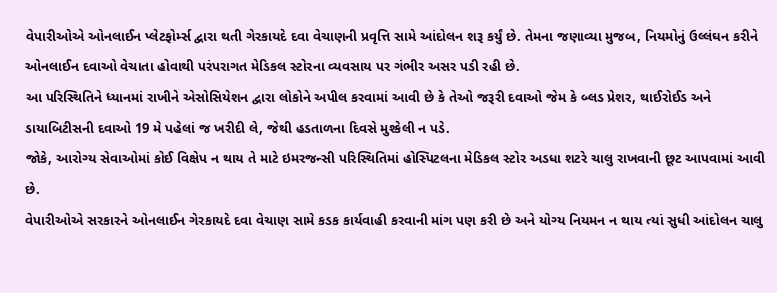વેપારીઓએ ઓનલાઈન પ્લેટફોર્મ્સ દ્વારા થતી ગેરકાયદે દવા વેચાણની પ્રવૃત્તિ સામે આંદોલન શરૂ કર્યું છે. તેમના જણાવ્યા મુજબ, નિયમોનું ઉલ્લંઘન કરીને ઓનલાઈન દવાઓ વેચાતા હોવાથી પરંપરાગત મેડિકલ સ્ટોરના વ્યવસાય પર ગંભીર અસર પડી રહી છે.
આ પરિસ્થિતિને ધ્યાનમાં રાખીને એસોસિયેશન દ્વારા લોકોને અપીલ કરવામાં આવી છે કે તેઓ જરૂરી દવાઓ જેમ કે બ્લડ પ્રેશર, થાઈરોઈડ અને ડાયાબિટીસની દવાઓ 19 મે પહેલાં જ ખરીદી લે, જેથી હડતાળના દિવસે મુશ્કેલી ન પડે.
જોકે, આરોગ્ય સેવાઓમાં કોઈ વિક્ષેપ ન થાય તે માટે ઇમરજન્સી પરિસ્થિતિમાં હોસ્પિટલના મેડિકલ સ્ટોર અડધા શટરે ચાલુ રાખવાની છૂટ આપવામાં આવી છે.
વેપારીઓએ સરકારને ઓનલાઈન ગેરકાયદે દવા વેચાણ સામે કડક કાર્યવાહી કરવાની માંગ પણ કરી છે અને યોગ્ય નિયમન ન થાય ત્યાં સુધી આંદોલન ચાલુ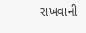રાખવાની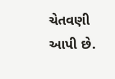ચેતવણી આપી છે.